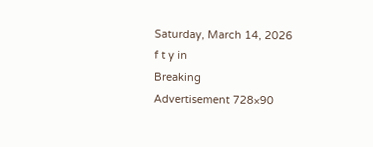Saturday, March 14, 2026
f t y in
Breaking
Advertisement 728×90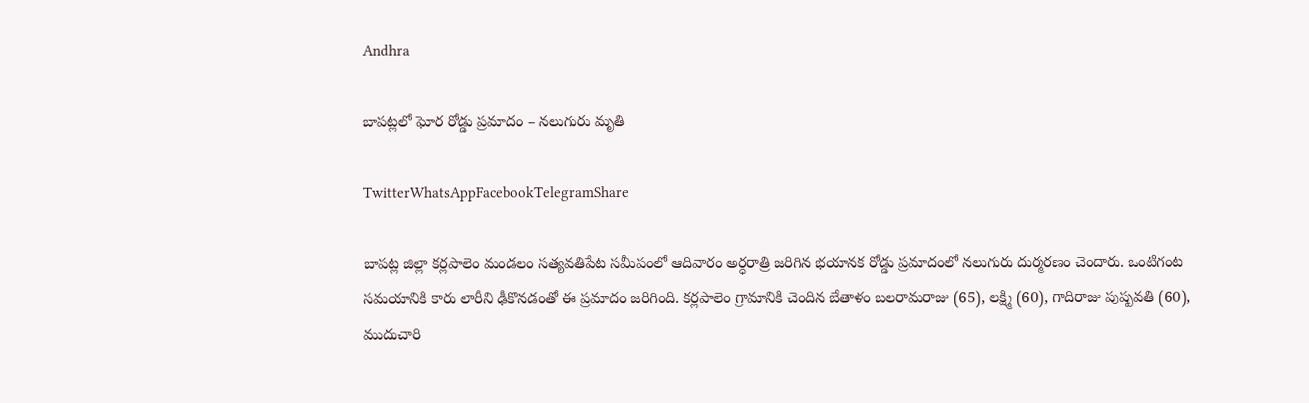Andhra

బాపట్లలో ఘోర రోడ్డు ప్రమాదం – నలుగురు మృతి

TwitterWhatsAppFacebookTelegramShare

బాపట్ల జిల్లా కర్లపాలెం మండలం సత్యవతిపేట సమీపంలో ఆదివారం అర్ధరాత్రి జరిగిన భయానక రోడ్డు ప్రమాదంలో నలుగురు దుర్మరణం చెందారు. ఒంటిగంట సమయానికి కారు లారీని ఢీకొనడంతో ఈ ప్రమాదం జరిగింది. కర్లపాలెం గ్రామానికి చెందిన బేతాళం బలరామరాజు (65), లక్ష్మి (60), గాదిరాజు పుష్పవతి (60), ముదుచారి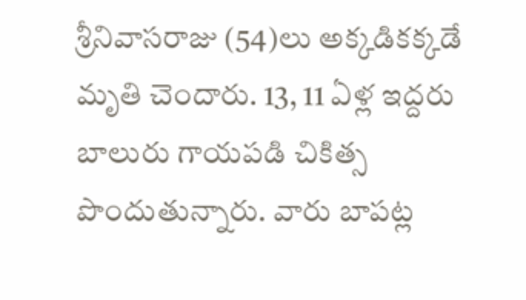శ్రీనివాసరాజు (54)లు అక్కడికక్కడే మృతి చెందారు. 13, 11 ఏళ్ల ఇద్దరు బాలురు గాయపడి చికిత్స పొందుతున్నారు. వారు బాపట్ల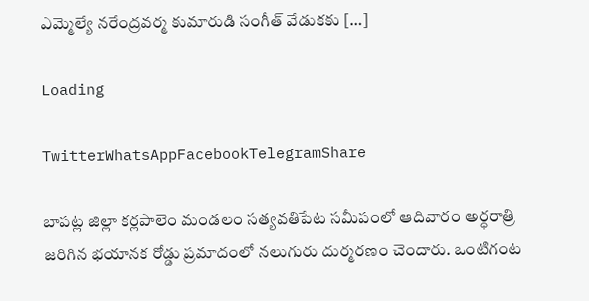ఎమ్మెల్యే నరేంద్రవర్మ కుమారుడి సంగీత్‌ వేడుకకు […]

Loading

TwitterWhatsAppFacebookTelegramShare

బాపట్ల జిల్లా కర్లపాలెం మండలం సత్యవతిపేట సమీపంలో ఆదివారం అర్ధరాత్రి జరిగిన భయానక రోడ్డు ప్రమాదంలో నలుగురు దుర్మరణం చెందారు. ఒంటిగంట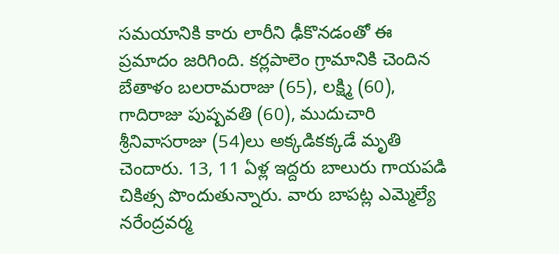సమయానికి కారు లారీని ఢీకొనడంతో ఈ ప్రమాదం జరిగింది. కర్లపాలెం గ్రామానికి చెందిన బేతాళం బలరామరాజు (65), లక్ష్మి (60), గాదిరాజు పుష్పవతి (60), ముదుచారి శ్రీనివాసరాజు (54)లు అక్కడికక్కడే మృతి చెందారు. 13, 11 ఏళ్ల ఇద్దరు బాలురు గాయపడి చికిత్స పొందుతున్నారు. వారు బాపట్ల ఎమ్మెల్యే నరేంద్రవర్మ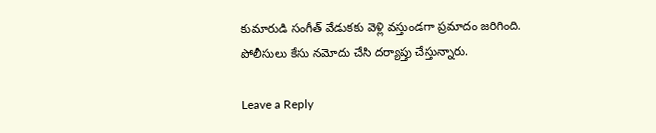కుమారుడి సంగీత్‌ వేడుకకు వెళ్లి వస్తుండగా ప్రమాదం జరిగింది. పోలీసులు కేసు నమోదు చేసి దర్యాప్తు చేస్తున్నారు.

Leave a Reply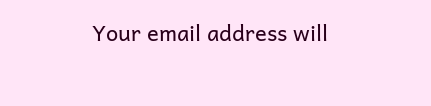Your email address will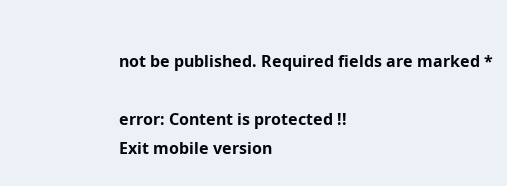not be published. Required fields are marked *

error: Content is protected !!
Exit mobile version